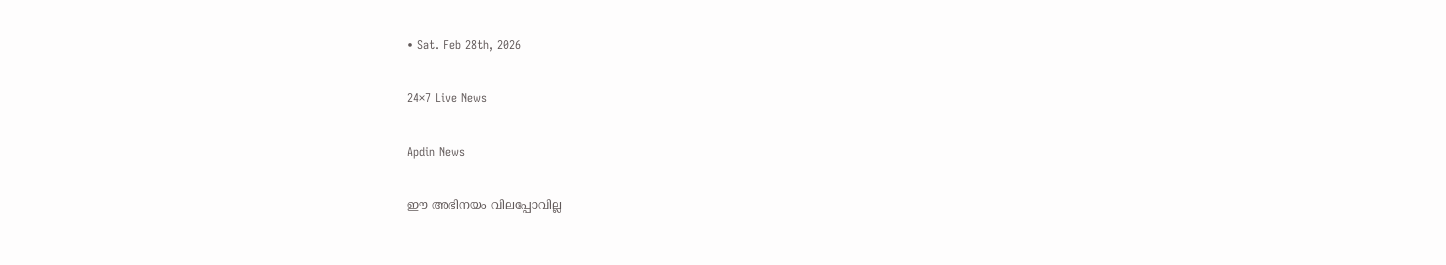• Sat. Feb 28th, 2026

24×7 Live News

Apdin News

ഈ അഭിനയം വിലപ്പോവില്ല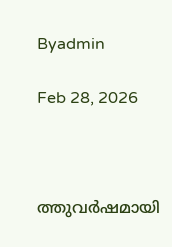Byadmin

Feb 28, 2026



ത്തുവര്‍ഷമായി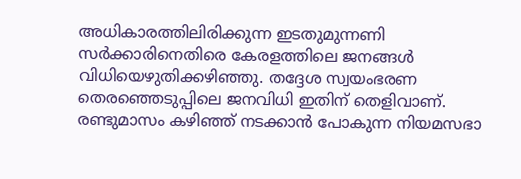അധികാരത്തിലിരിക്കുന്ന ഇടതുമുന്നണി സര്‍ക്കാരിനെതിരെ കേരളത്തിലെ ജനങ്ങള്‍ വിധിയെഴുതിക്കഴിഞ്ഞു. തദ്ദേശ സ്വയംഭരണ തെരഞ്ഞെടുപ്പിലെ ജനവിധി ഇതിന് തെളിവാണ്. രണ്ടുമാസം കഴിഞ്ഞ് നടക്കാന്‍ പോകുന്ന നിയമസഭാ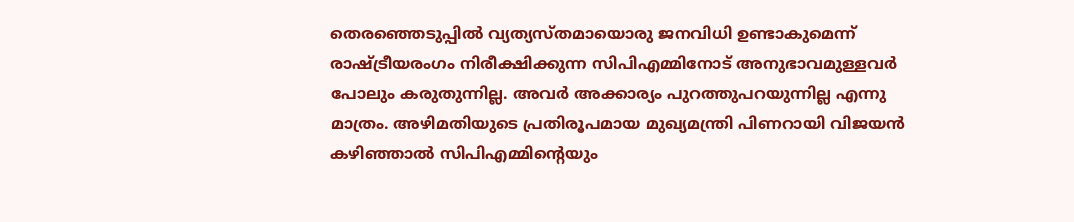തെരഞ്ഞെടുപ്പില്‍ വ്യത്യസ്തമായൊരു ജനവിധി ഉണ്ടാകുമെന്ന് രാഷ്‌ട്രീയരംഗം നിരീക്ഷിക്കുന്ന സിപിഎമ്മിനോട് അനുഭാവമുള്ളവര്‍ പോലും കരുതുന്നില്ല. അവര്‍ അക്കാര്യം പുറത്തുപറയുന്നില്ല എന്നു മാത്രം. അഴിമതിയുടെ പ്രതിരൂപമായ മുഖ്യമന്ത്രി പിണറായി വിജയന്‍ കഴിഞ്ഞാല്‍ സിപിഎമ്മിന്റെയും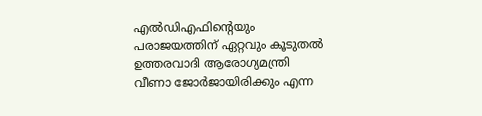എല്‍ഡിഎഫിന്റെയും പരാജയത്തിന് ഏറ്റവും കൂടുതല്‍ ഉത്തരവാദി ആരോഗ്യമന്ത്രി വീണാ ജോര്‍ജായിരിക്കും എന്ന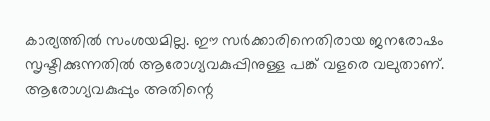കാര്യത്തില്‍ സംശയമില്ല. ഈ സര്‍ക്കാരിനെതിരായ ജനരോഷം സൃഷ്ടിക്കുന്നതില്‍ ആരോഗ്യവകുപ്പിനുള്ള പങ്ക് വളരെ വലുതാണ്. ആരോഗ്യവകുപ്പും അതിന്റെ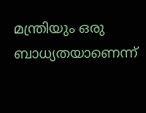മന്ത്രിയും ഒരു ബാധ്യതയാണെന്ന്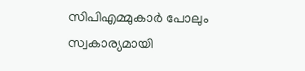സിപിഎമ്മുകാര്‍ പോലും സ്വകാര്യമായി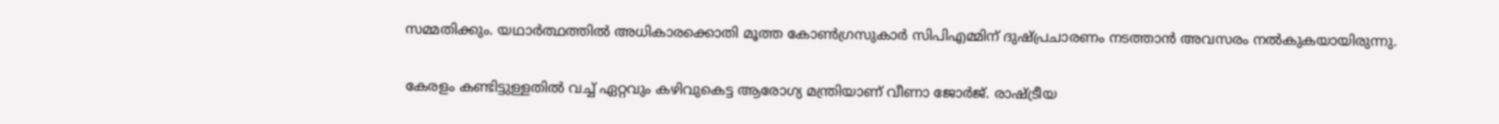സമ്മതിക്കും. യഥാര്‍ത്ഥത്തില്‍ അധികാരക്കൊതി മൂത്ത കോണ്‍ഗ്രസുകാര്‍ സിപിഎമ്മിന് ദുഷ്പ്രചാരണം നടത്താന്‍ അവസരം നല്‍കുകയായിരുന്നു.

കേരളം കണ്ടിട്ടുള്ളതില്‍ വച്ച് ഏറ്റവും കഴിവുകെട്ട ആരോഗ്യ മന്ത്രിയാണ് വീണാ ജോര്‍ജ്. രാഷ്‌ട്രീയ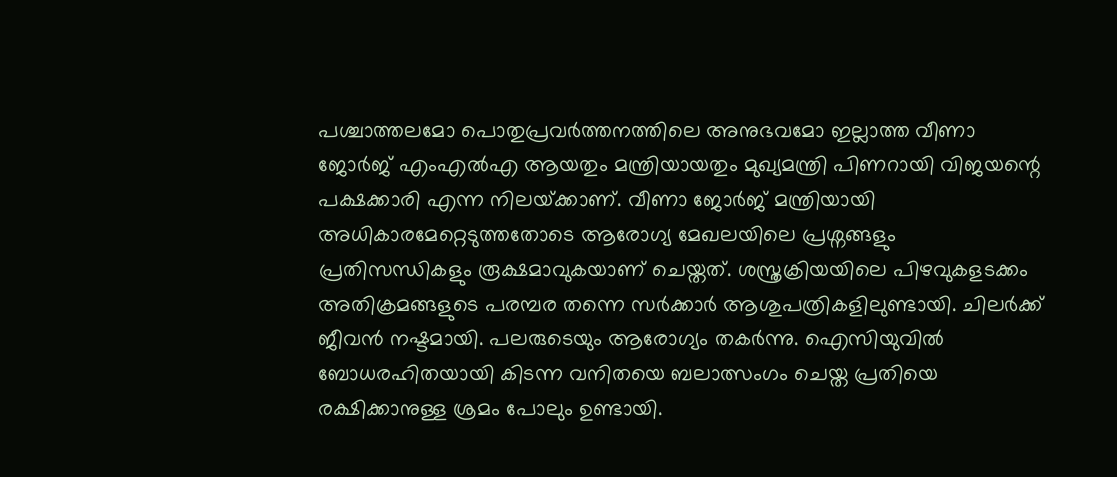പശ്ചാത്തലമോ പൊതുപ്രവര്‍ത്തനത്തിലെ അനുഭവമോ ഇല്ലാത്ത വീണാ ജോര്‍ജ് എംഎല്‍എ ആയതും മന്ത്രിയായതും മുഖ്യമന്ത്രി പിണറായി വിജയന്റെ പക്ഷക്കാരി എന്ന നിലയ്‌ക്കാണ്. വീണാ ജോര്‍ജ് മന്ത്രിയായി അധികാരമേറ്റെടുത്തതോടെ ആരോഗ്യ മേഖലയിലെ പ്രശ്നങ്ങളും പ്രതിസന്ധികളും രൂക്ഷമാവുകയാണ് ചെയ്തത്. ശസ്ത്രക്രിയയിലെ പിഴവുകളടക്കം അതിക്രമങ്ങളുടെ പരമ്പര തന്നെ സര്‍ക്കാര്‍ ആശുപത്രികളിലുണ്ടായി. ചിലര്‍ക്ക് ജീവന്‍ നഷ്ടമായി. പലരുടെയും ആരോഗ്യം തകര്‍ന്നു. ഐസിയുവില്‍ ബോധരഹിതയായി കിടന്ന വനിതയെ ബലാത്സംഗം ചെയ്ത പ്രതിയെ രക്ഷിക്കാനുള്ള ശ്രമം പോലും ഉണ്ടായി.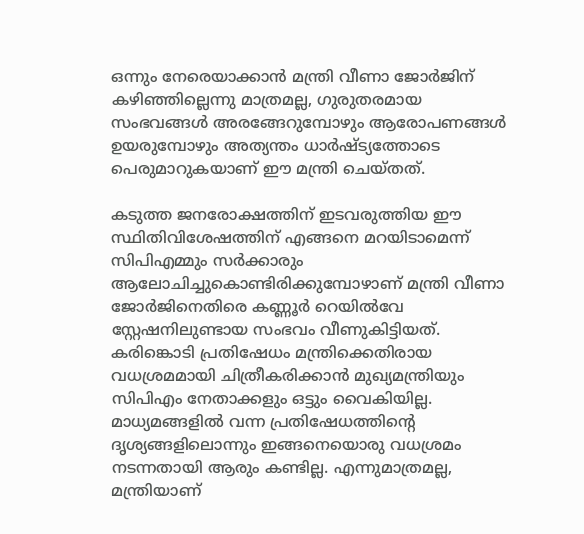ഒന്നും നേരെയാക്കാന്‍ മന്ത്രി വീണാ ജോര്‍ജിന് കഴിഞ്ഞില്ലെന്നു മാത്രമല്ല, ഗുരുതരമായ സംഭവങ്ങള്‍ അരങ്ങേറുമ്പോഴും ആരോപണങ്ങള്‍ ഉയരുമ്പോഴും അത്യന്തം ധാര്‍ഷ്ട്യത്തോടെ പെരുമാറുകയാണ് ഈ മന്ത്രി ചെയ്തത്.

കടുത്ത ജനരോക്ഷത്തിന് ഇടവരുത്തിയ ഈ സ്ഥിതിവിശേഷത്തിന് എങ്ങനെ മറയിടാമെന്ന് സിപിഎമ്മും സര്‍ക്കാരും ആലോചിച്ചുകൊണ്ടിരിക്കുമ്പോഴാണ് മന്ത്രി വീണാ ജോര്‍ജിനെതിരെ കണ്ണൂര്‍ റെയില്‍വേ സ്റ്റേഷനിലുണ്ടായ സംഭവം വീണുകിട്ടിയത്. കരിങ്കൊടി പ്രതിഷേധം മന്ത്രിക്കെതിരായ വധശ്രമമായി ചിത്രീകരിക്കാന്‍ മുഖ്യമന്ത്രിയും സിപിഎം നേതാക്കളും ഒട്ടും വൈകിയില്ല. മാധ്യമങ്ങളില്‍ വന്ന പ്രതിഷേധത്തിന്റെ ദൃശ്യങ്ങളിലൊന്നും ഇങ്ങനെയൊരു വധശ്രമം നടന്നതായി ആരും കണ്ടില്ല. എന്നുമാത്രമല്ല, മന്ത്രിയാണ്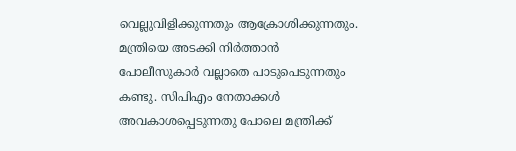വെല്ലുവിളിക്കുന്നതും ആക്രോശിക്കുന്നതും. മന്ത്രിയെ അടക്കി നിര്‍ത്താന്‍ പോലീസുകാര്‍ വല്ലാതെ പാടുപെടുന്നതും കണ്ടു. സിപിഎം നേതാക്കള്‍ അവകാശപ്പെടുന്നതു പോലെ മന്ത്രിക്ക്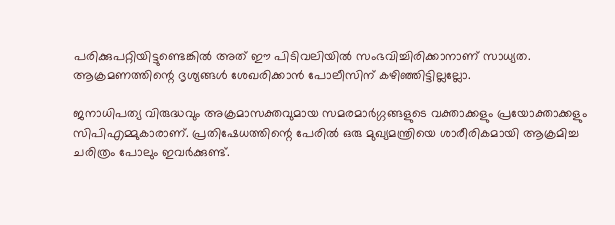പരിക്കുപറ്റിയിട്ടുണ്ടെങ്കില്‍ അത് ഈ പിടിവലിയില്‍ സംഭവിച്ചിരിക്കാനാണ് സാധ്യത. ആക്രമണത്തിന്റെ ദൃശ്യങ്ങള്‍ ശേഖരിക്കാന്‍ പോലീസിന് കഴിഞ്ഞിട്ടില്ലല്ലോ.

ജനാധിപത്യ വിരുദ്ധവും അക്രമാസക്തവുമായ സമരമാര്‍ഗ്ഗങ്ങളുടെ വക്താക്കളും പ്രയോക്താക്കളും സിപിഎമ്മുകാരാണ്. പ്രതിഷേധത്തിന്റെ പേരില്‍ ഒരു മുഖ്യമന്ത്രിയെ ശാരീരികമായി ആക്രമിച്ച ചരിത്രം പോലും ഇവര്‍ക്കുണ്ട്.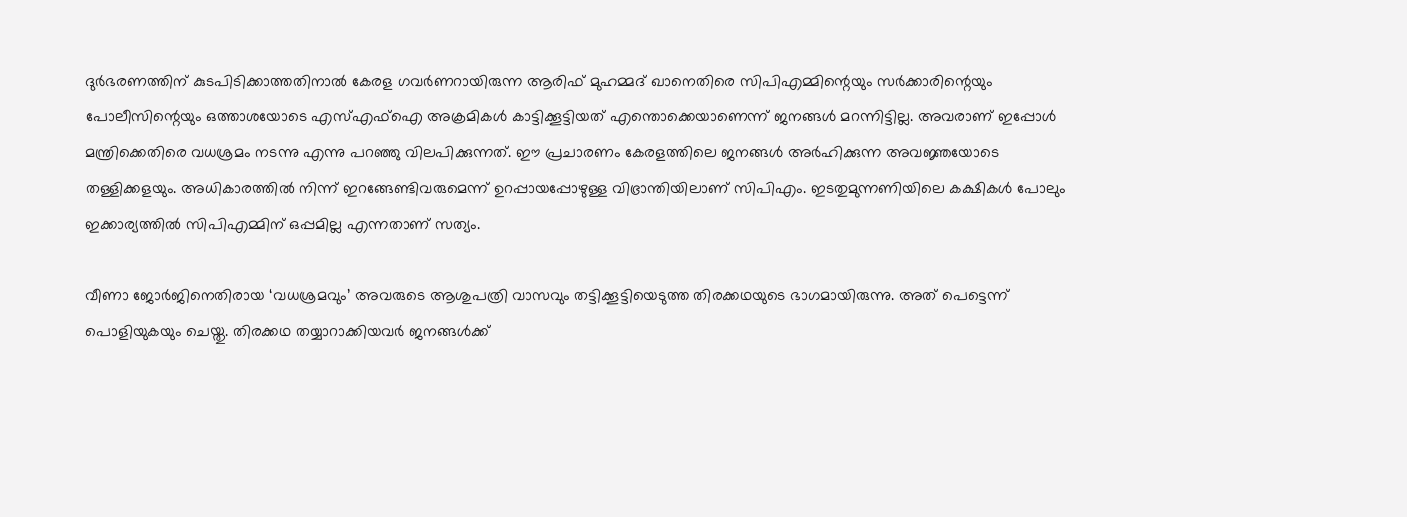ദുര്‍ഭരണത്തിന് കുടപിടിക്കാത്തതിനാല്‍ കേരള ഗവര്‍ണറായിരുന്ന ആരിഫ് മുഹമ്മദ് ഖാനെതിരെ സിപിഎമ്മിന്റെയും സര്‍ക്കാരിന്റെയും പോലീസിന്റെയും ഒത്താശയോടെ എസ്എഫ്ഐ അക്രമികള്‍ കാട്ടിക്കൂട്ടിയത് എന്തൊക്കെയാണെന്ന് ജനങ്ങള്‍ മറന്നിട്ടില്ല. അവരാണ് ഇപ്പോള്‍ മന്ത്രിക്കെതിരെ വധശ്രമം നടന്നു എന്നു പറഞ്ഞു വിലപിക്കുന്നത്. ഈ പ്രചാരണം കേരളത്തിലെ ജനങ്ങള്‍ അര്‍ഹിക്കുന്ന അവജ്ഞയോടെ തള്ളിക്കളയും. അധികാരത്തില്‍ നിന്ന് ഇറങ്ങേണ്ടിവരുമെന്ന് ഉറപ്പായപ്പോഴുള്ള വിഭ്രാന്തിയിലാണ് സിപിഎം. ഇടതുമുന്നണിയിലെ കക്ഷികള്‍ പോലും ഇക്കാര്യത്തില്‍ സിപിഎമ്മിന് ഒപ്പമില്ല എന്നതാണ് സത്യം.

വീണാ ജോര്‍ജിനെതിരായ ‘വധശ്രമവും’ അവരുടെ ആശുപത്രി വാസവും തട്ടിക്കൂട്ടിയെടുത്ത തിരക്കഥയുടെ ഭാഗമായിരുന്നു. അത് പെട്ടെന്ന് പൊളിയുകയും ചെയ്തു. തിരക്കഥ തയ്യാറാക്കിയവര്‍ ജനങ്ങള്‍ക്ക്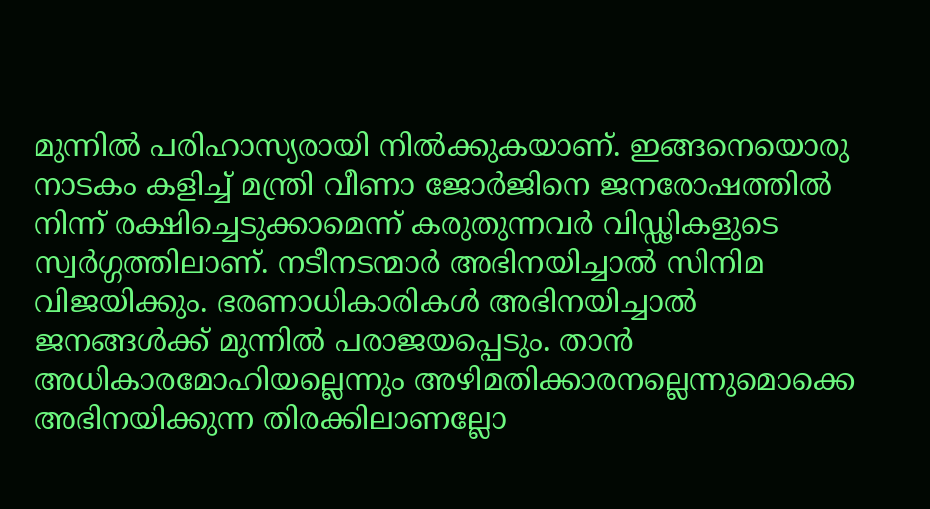മുന്നില്‍ പരിഹാസ്യരായി നില്‍ക്കുകയാണ്. ഇങ്ങനെയൊരു നാടകം കളിച്ച് മന്ത്രി വീണാ ജോര്‍ജിനെ ജനരോഷത്തില്‍ നിന്ന് രക്ഷിച്ചെടുക്കാമെന്ന് കരുതുന്നവര്‍ വിഡ്ഢികളുടെ സ്വര്‍ഗ്ഗത്തിലാണ്. നടീനടന്മാര്‍ അഭിനയിച്ചാല്‍ സിനിമ വിജയിക്കും. ഭരണാധികാരികള്‍ അഭിനയിച്ചാല്‍ ജനങ്ങള്‍ക്ക് മുന്നില്‍ പരാജയപ്പെടും. താന്‍ അധികാരമോഹിയല്ലെന്നും അഴിമതിക്കാരനല്ലെന്നുമൊക്കെ അഭിനയിക്കുന്ന തിരക്കിലാണല്ലോ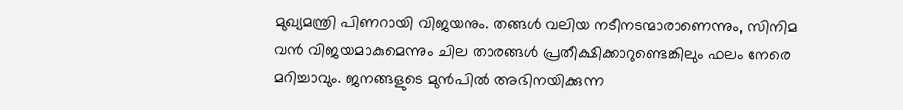മുഖ്യമന്ത്രി പിണറായി വിജയനും. തങ്ങള്‍ വലിയ നടീനടന്മാരാണെന്നും, സിനിമ വന്‍ വിജയമാകുമെന്നും ചില താരങ്ങള്‍ പ്രതീക്ഷിക്കാറുണ്ടെങ്കിലും ഫലം നേരെ മറിച്ചാവും. ജനങ്ങളുടെ മുന്‍പില്‍ അഭിനയിക്കുന്ന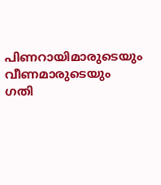പിണറായിമാരുടെയും വീണമാരുടെയും ഗതി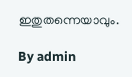ഇതുതന്നെയാവും.

By admin